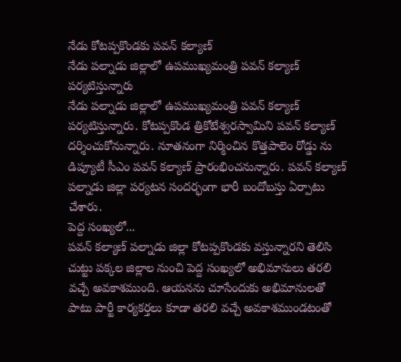నేడు కోటప్పకొండకు పవన్ కల్యాణ్
నేడు పల్నాడు జిల్లాలో ఉపముఖ్యమంత్రి పవన్ కల్యాణ్ పర్యటిస్తున్నారు
నేడు పల్నాడు జిల్లాలో ఉపముఖ్యమంత్రి పవన్ కల్యాణ్ పర్యటిస్తున్నారు. కోటప్పకొండ త్రికోటేశ్వరస్వామిని పవన్ కల్యాణ్ దర్శించుకోనున్నారు. నూతనంగా నిర్మించిన కొత్తపాలెం రోడ్డు ను డిప్యూటీ సీఎం పవన్ కల్యాణ్ ప్రారంభించనున్నారు. పవన్ కల్యాణ్ పల్నాడు జిల్లా పర్యటన సందర్భంగా భారీ బందోబస్తు ఏర్పాటు చేశారు.
పెద్ద సంఖ్యలో...
పవన్ కల్యాణ్ పల్నాడు జిల్లా కోటప్పకొండకు వస్తున్నారని తెలిసి చుట్టు పక్కల జిల్లాల నుంచి పెద్ద సంఖ్యలో అభిమానులు తరలి వచ్చే అవకాశముంది. ఆయనను చూసేందుకు అభిమానులతో పాటు పార్టీ కార్యకర్తలు కూడా తరలి వచ్చే అవకాశముండటంతో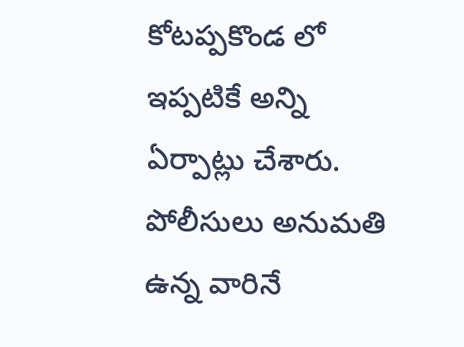కోటప్పకొండ లో ఇప్పటికే అన్ని ఏర్పాట్లు చేశారు. పోలీసులు అనుమతి ఉన్న వారినే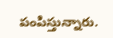పంపిస్తున్నారు.